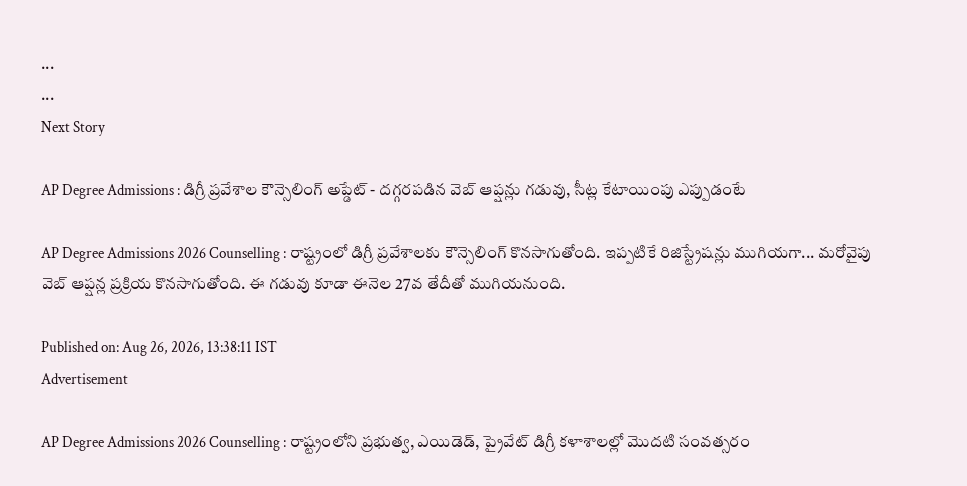...
...
Next Story

AP Degree Admissions : డిగ్రీ ప్రవేశాల కౌన్సెలింగ్ అప్డేట్ - దగ్గరపడిన వెబ్ ఆప్షన్లు గడువు, సీట్ల కేటాయింపు ఎప్పుడంటే

AP Degree Admissions 2026 Counselling : రాష్ట్రంలో డిగ్రీ ప్రవేశాలకు కౌన్సెలింగ్ కొనసాగుతోంది. ఇప్పటికే రిజిస్ట్రేషన్లు ముగియగా... మరోవైపు వెబ్ ఆప్షన్ల ప్రక్రియ కొనసాగుతోంది. ఈ గడువు కూడా ఈనెల 27వ తేదీతో ముగియనుంది.

Published on: Aug 26, 2026, 13:38:11 IST
Advertisement

AP Degree Admissions 2026 Counselling : రాష్ట్రంలోని ప్రభుత్వ, ఎయిడెడ్, ప్రైవేట్ డిగ్రీ కళాశాలల్లో మొదటి సంవత్సరం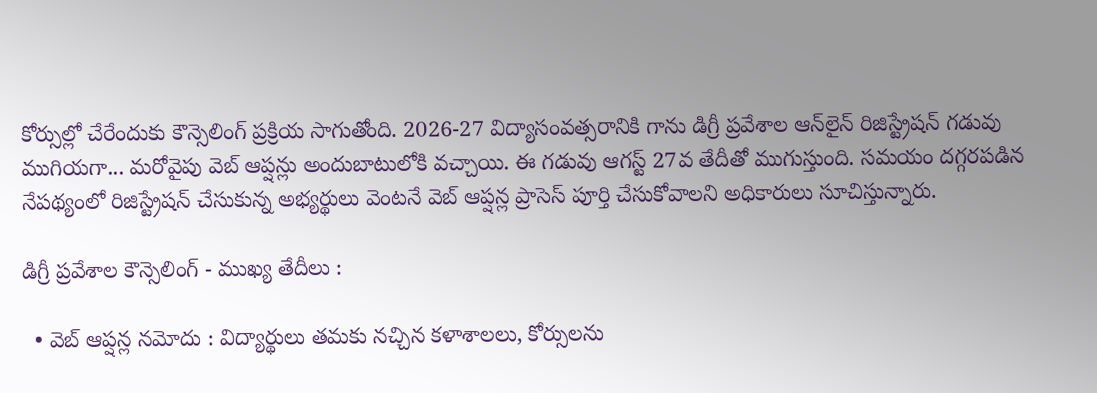కోర్సుల్లో చేరేందుకు కౌన్సెలింగ్ ప్రక్రియ సాగుతోంది. 2026-27 విద్యాసంవత్సరానికి గాను డిగ్రీ ప్రవేశాల ఆన్‌లైన్ రిజిస్ట్రేషన్ గడువు ముగియగా... మరోవైపు వెబ్ ఆప్షన్లు అందుబాటులోకి వచ్చాయి. ఈ గడువు ఆగస్ట్ 27వ తేదీతో ముగుస్తుంది. సమయం దగ్గరపడిన నేపథ్యంలో రిజిస్ట్రేషన్ చేసుకున్న అభ్యర్థులు వెంటనే వెబ్ ఆప్షన్ల ప్రాసెస్ పూర్తి చేసుకోవాలని అధికారులు సూచిస్తున్నారు.

డిగ్రీ ప్రవేశాల కౌన్సెలింగ్ - ముఖ్య తేదీలు :

  • వెబ్ ఆప్షన్ల నమోదు : విద్యార్థులు తమకు నచ్చిన కళాశాలలు, కోర్సులను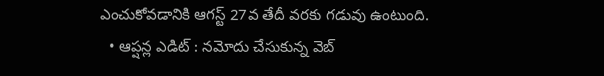ఎంచుకోవడానికి ఆగస్ట్ 27వ తేదీ వరకు గడువు ఉంటుంది.
  • ఆప్షన్ల ఎడిట్ : నమోదు చేసుకున్న వెబ్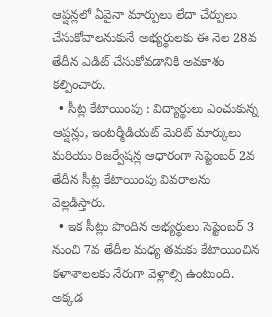ఆప్షన్లలో ఏవైనా మార్పులు లేదా చేర్పులు చేసుకోవాలనుకునే అభ్యర్థులకు ఈ నెల 28వ తేదీన ఎడిట్ చేసుకోవడానికి అవకాశం కల్పించారు.
  • సీట్ల కేటాయింపు : విద్యార్థులు ఎంచుకున్న ఆప్షన్లు, ఇంటర్మీడియట్ మెరిట్ మార్కులు మరియు రిజర్వేషన్ల ఆధారంగా సెప్టెంబర్ 2వ తేదీన సీట్ల కేటాయింపు వివరాలను వెల్లడిస్తారు.
  • ఇక సీట్లు పొందిన అభ్యర్థులు సెప్టెంబర్ 3 నుంచి 7వ తేదీల మధ్య తమకు కేటాయించిన కళాశాలలకు నేరుగా వెళ్లాల్సి ఉంటుంది. అక్కడ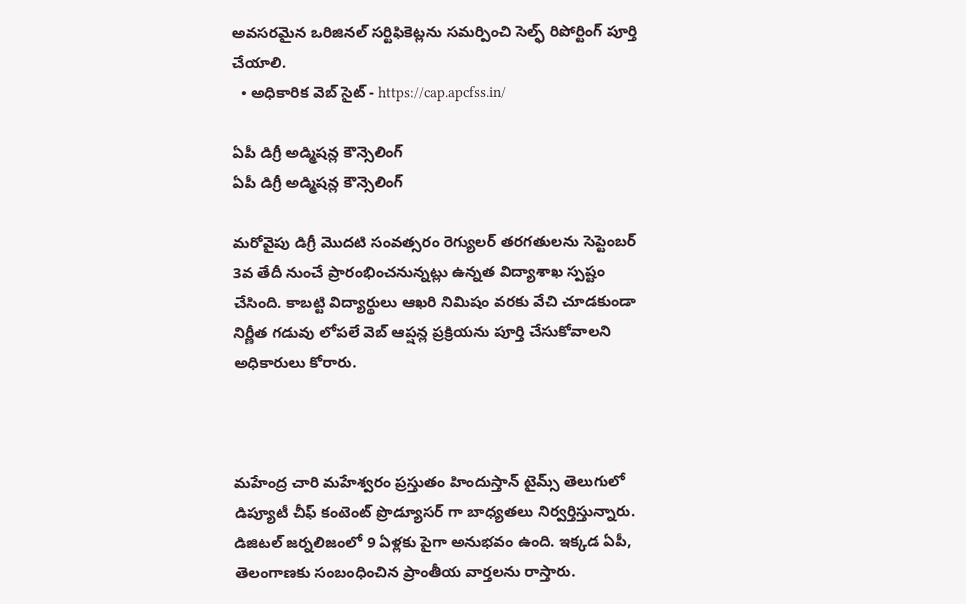అవసరమైన ఒరిజినల్ సర్టిఫికెట్లను సమర్పించి సెల్ఫ్ రిపోర్టింగ్ పూర్తి చేయాలి.
  • అధికారిక వెబ్ సైట్ - https://cap.apcfss.in/

ఏపీ డిగ్రీ అడ్మిషన్ల కౌన్సెలింగ్
ఏపీ డిగ్రీ అడ్మిషన్ల కౌన్సెలింగ్

మరోవైపు డిగ్రీ మొదటి సంవత్సరం రెగ్యులర్ తరగతులను సెప్టెంబర్ 3వ తేదీ నుంచే ప్రారంభించనున్నట్లు ఉన్నత విద్యాశాఖ స్పష్టం చేసింది. కాబట్టి విద్యార్థులు ఆఖరి నిమిషం వరకు వేచి చూడకుండా నిర్ణీత గడువు లోపలే వెబ్ ఆప్షన్ల ప్రక్రియను పూర్తి చేసుకోవాలని అధికారులు కోరారు.



మహేంద్ర చారి మహేశ్వరం ప్రస్తుతం హిందుస్తాన్ టైమ్స్ తెలుగులో డిప్యూటీ చీఫ్ కంటెంట్ ప్రొడ్యూసర్ గా బాధ్యతలు నిర్వర్తిస్తున్నారు. డిజిటల్ జర్నలిజంలో 9 ఏళ్లకు పైగా అనుభవం ఉంది. ఇక్కడ ఏపీ, తెలంగాణకు సంబంధించిన ప్రాంతీయ వార్తలను రాస్తారు.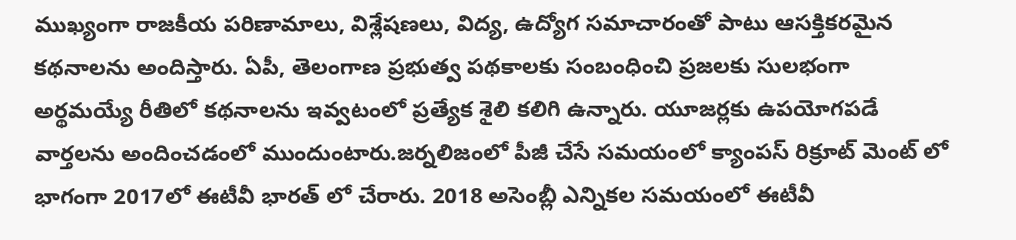ముఖ్యంగా రాజకీయ పరిణామాలు, విశ్లేషణలు, విద్య, ఉద్యోగ సమాచారంతో పాటు ఆసక్తికరమైన కథనాలను అందిస్తారు. ఏపీ, తెలంగాణ ప్రభుత్వ పథకాలకు సంబంధించి ప్రజలకు సులభంగా అర్థమయ్యే రీతిలో కథనాలను ఇవ్వటంలో ప్రత్యేక శైలి కలిగి ఉన్నారు. యూజర్లకు ఉపయోగపడే వార్తలను అందించడంలో ముందుంటారు.జర్నలిజంలో పీజీ చేసే సమయంలో క్యాంపస్ రిక్రూట్ మెంట్ లో భాగంగా 2017లో ఈటీవీ భారత్ లో చేరారు. 2018 అసెంబ్లీ ఎన్నికల సమయంలో ఈటీవీ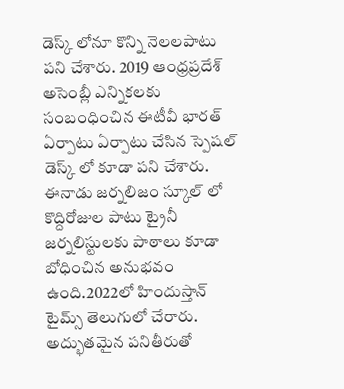డెస్క్ లోనూ కొన్ని నెలలపాటు పని చేశారు. 2019 ఆంధ్రప్రదేశ్ అసెంబ్లీ ఎన్నికలకు సంబంధించిన ఈటీవీ భారత్ ఏర్పాటు ఏర్పాటు చేసిన స్పెషల్ డెస్క్ లో కూడా పని చేశారు. ఈనాడు జర్నలిజం స్కూల్ లో కొద్దిరోజుల పాటు ట్రైనీ జర్నలిస్టులకు పాఠాలు కూడా బోధించిన అనుభవం ఉంది.2022లో హిందుస్తాన్ టైమ్స్ తెలుగులో చేరారు. అద్భుతమైన పనితీరుతో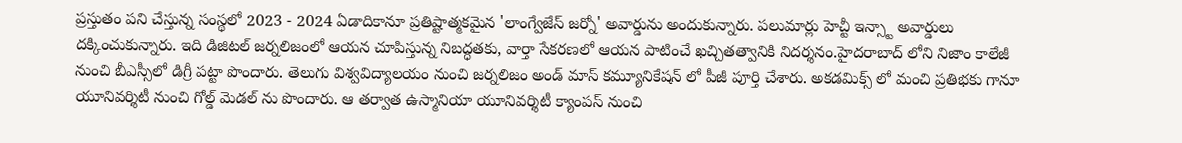ప్రస్తుతం పని చేస్తున్న సంస్థలో 2023 - 2024 ఏడాదికానూ ప్రతిష్టాత్మకమైన 'లాంగ్వేజేస్ జర్నో' అవార్డును అందుకున్నారు. పలుమార్లు హెచ్టీ ఇన్స్టా అవార్డులు దక్కించుకున్నారు. ఇది డిజిటల్ జర్నలిజంలో ఆయన చూపిస్తున్న నిబద్ధతకు, వార్తా సేకరణలో ఆయన పాటించే ఖచ్చితత్వానికి నిదర్శనం.హైదరాబాద్ లోని నిజాం కాలేజీ నుంచి బీఎస్సీలో డిగ్రీ పట్టా పొందారు. తెలుగు విశ్వవిద్యాలయం నుంచి జర్నలిజం అండ్ మాస్ కమ్యూనికేషన్ లో పీజీ పూర్తి చేశారు. అకడమిక్స్ లో మంచి ప్రతిభకు గానూ యూనివర్శిటీ నుంచి గోల్డ్ మెడల్ ను పొందారు. ఆ తర్వాత ఉస్మానియా యూనివర్శిటీ క్యాంపస్ నుంచి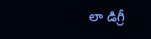లా డిగ్రీ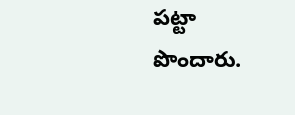పట్టా పొందారు.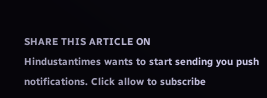SHARE THIS ARTICLE ON
Hindustantimes wants to start sending you push notifications. Click allow to subscribe